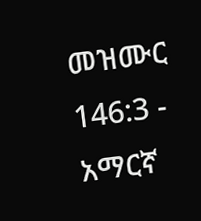መዝሙር 146:3 - አማርኛ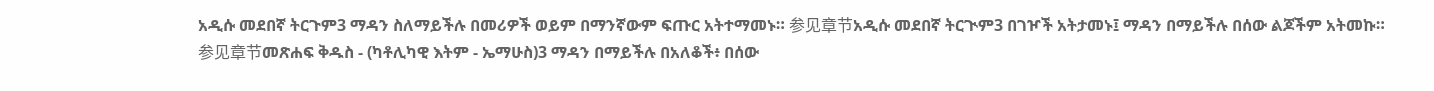አዲሱ መደበኛ ትርጉም3 ማዳን ስለማይችሉ በመሪዎች ወይም በማንኛውም ፍጡር አትተማመኑ። 参见章节አዲሱ መደበኛ ትርጒም3 በገዦች አትታመኑ፤ ማዳን በማይችሉ በሰው ልጆችም አትመኩ። 参见章节መጽሐፍ ቅዱስ - (ካቶሊካዊ እትም - ኤማሁስ)3 ማዳን በማይችሉ በአለቆች፥ በሰው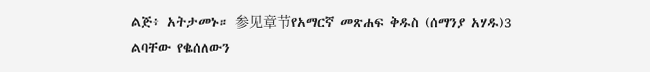ልጅ፥ አትታመኑ። 参见章节የአማርኛ መጽሐፍ ቅዱስ (ሰማንያ አሃዱ)3 ልባቸው የቈሰለውን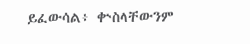ይፈውሳል፥ ቍስላቸውንም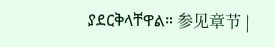ያደርቅላቸዋል። 参见章节 |